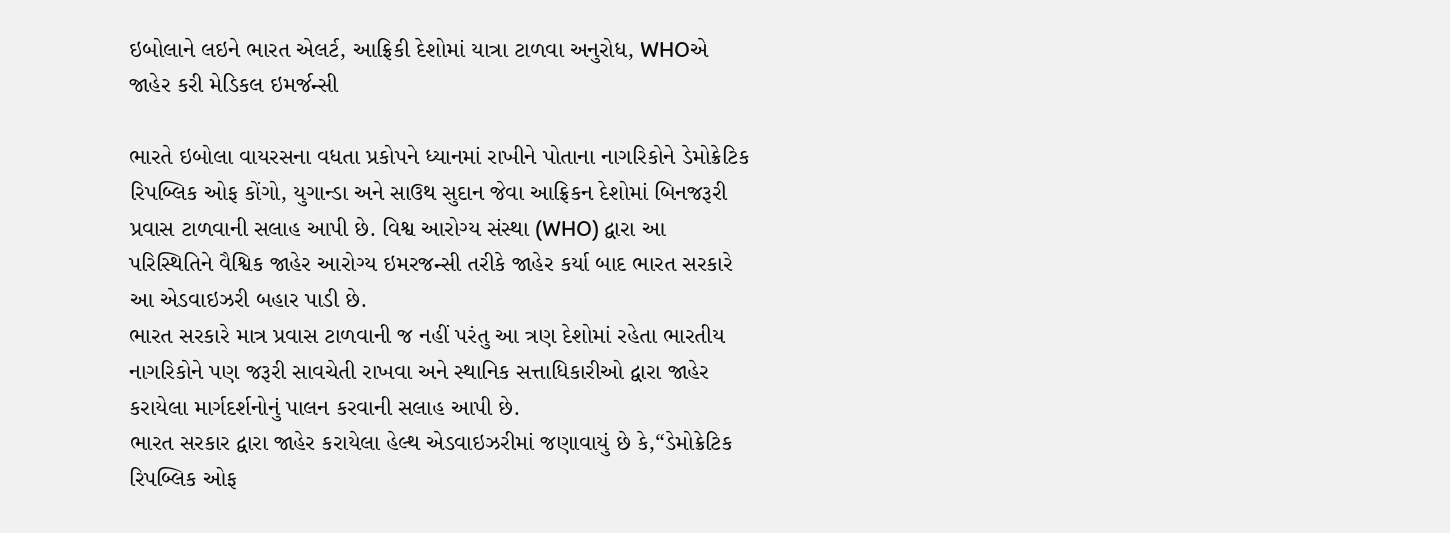ઇબોલાને લઇને ભારત એલર્ટ, આફ્રિકી દેશોમાં યાત્રા ટાળવા અનુરોધ, WHOએ જાહેર કરી મેડિકલ ઇમર્જન્સી

ભારતે ઇબોલા વાયરસના વધતા પ્રકોપને ધ્યાનમાં રાખીને પોતાના નાગરિકોને ડેમોક્રેટિક રિપબ્લિક ઓફ કોંગો, યુગાન્ડા અને સાઉથ સુદાન જેવા આફ્રિકન દેશોમાં બિનજરૂરી પ્રવાસ ટાળવાની સલાહ આપી છે. વિશ્વ આરોગ્ય સંસ્થા (WHO) દ્વારા આ પરિસ્થિતિને વૈશ્વિક જાહેર આરોગ્ય ઇમરજન્સી તરીકે જાહેર કર્યા બાદ ભારત સરકારે આ એડવાઇઝરી બહાર પાડી છે.
ભારત સરકારે માત્ર પ્રવાસ ટાળવાની જ નહીં પરંતુ આ ત્રણ દેશોમાં રહેતા ભારતીય નાગરિકોને પણ જરૂરી સાવચેતી રાખવા અને સ્થાનિક સત્તાધિકારીઓ દ્વારા જાહેર કરાયેલા માર્ગદર્શનોનું પાલન કરવાની સલાહ આપી છે.
ભારત સરકાર દ્વારા જાહેર કરાયેલા હેલ્થ એડવાઇઝરીમાં જણાવાયું છે કે,“ડેમોક્રેટિક રિપબ્લિક ઓફ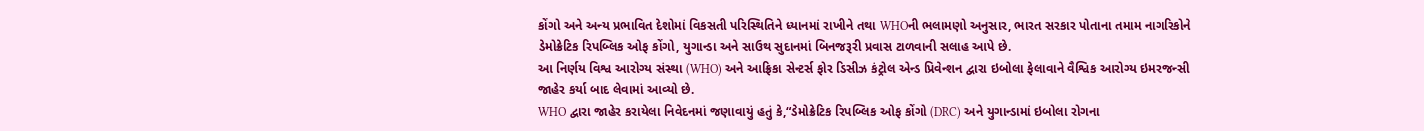કોંગો અને અન્ય પ્રભાવિત દેશોમાં વિકસતી પરિસ્થિતિને ધ્યાનમાં રાખીને તથા WHOની ભલામણો અનુસાર, ભારત સરકાર પોતાના તમામ નાગરિકોને ડેમોક્રેટિક રિપબ્લિક ઓફ કોંગો, યુગાન્ડા અને સાઉથ સુદાનમાં બિનજરૂરી પ્રવાસ ટાળવાની સલાહ આપે છે.
આ નિર્ણય વિશ્વ આરોગ્ય સંસ્થા (WHO) અને આફ્રિકા સેન્ટર્સ ફોર ડિસીઝ કંટ્રોલ એન્ડ પ્રિવેન્શન દ્વારા ઇબોલા ફેલાવાને વૈશ્વિક આરોગ્ય ઇમરજન્સી જાહેર કર્યા બાદ લેવામાં આવ્યો છે.
WHO દ્વારા જાહેર કરાયેલા નિવેદનમાં જણાવાયું હતું કે,“ડેમોક્રેટિક રિપબ્લિક ઓફ કોંગો (DRC) અને યુગાન્ડામાં ઇબોલા રોગના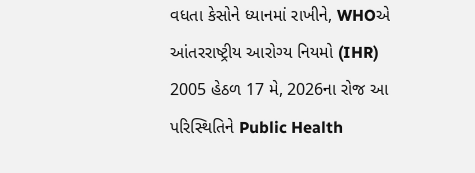વધતા કેસોને ધ્યાનમાં રાખીને, WHOએ આંતરરાષ્ટ્રીય આરોગ્ય નિયમો (IHR) 2005 હેઠળ 17 મે, 2026ના રોજ આ પરિસ્થિતિને Public Health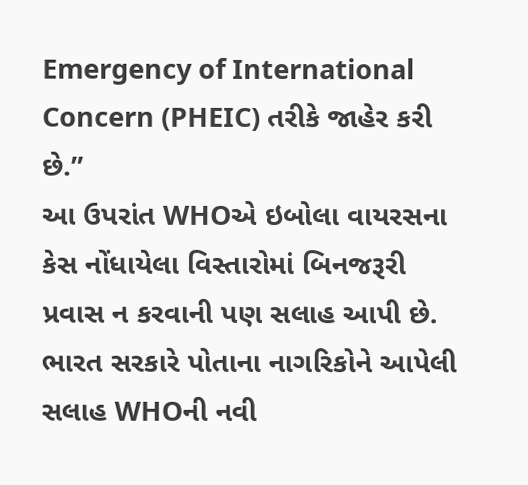Emergency of International Concern (PHEIC) તરીકે જાહેર કરી છે.”
આ ઉપરાંત WHOએ ઇબોલા વાયરસના કેસ નોંધાયેલા વિસ્તારોમાં બિનજરૂરી પ્રવાસ ન કરવાની પણ સલાહ આપી છે. ભારત સરકારે પોતાના નાગરિકોને આપેલી સલાહ WHOની નવી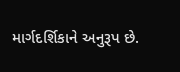માર્ગદર્શિકાને અનુરૂપ છે.